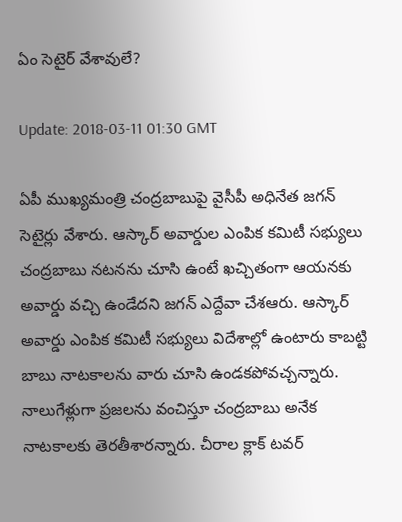ఏం సెటైర్ వేశావులే?

Update: 2018-03-11 01:30 GMT

ఏపీ ముఖ్యమంత్రి చంద్రబాబుపై వైసీపీ అధినేత జగన్ సెటైర్లు వేశారు. ఆస్కార్ అవార్డుల ఎంపిక కమిటీ సభ్యులు చంద్రబాబు నటనను చూసి ఉంటే ఖచ్చితంగా ఆయనకు అవార్డు వచ్చి ఉండేదని జగన్ ఎద్దేవా చేశఆరు. ఆస్కార్ అవార్డు ఎంపిక కమిటీ సభ్యులు విదేశాల్లో ఉంటారు కాబట్టి బాబు నాటకాలను వారు చూసి ఉండకపోవచ్చన్నారు. నాలుగేళ్లుగా ప్రజలను వంచిస్తూ చంద్రబాబు అనేక నాటకాలకు తెరతీశారన్నారు. చీరాల క్లాక్ టవర్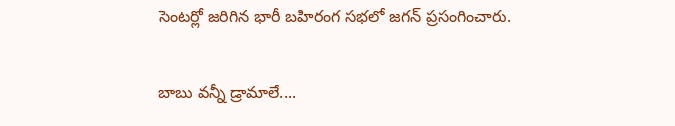సెంటర్లో జరిగిన భారీ బహిరంగ సభలో జగన్ ప్రసంగించారు.

బాబు వన్నీ డ్రామాలే....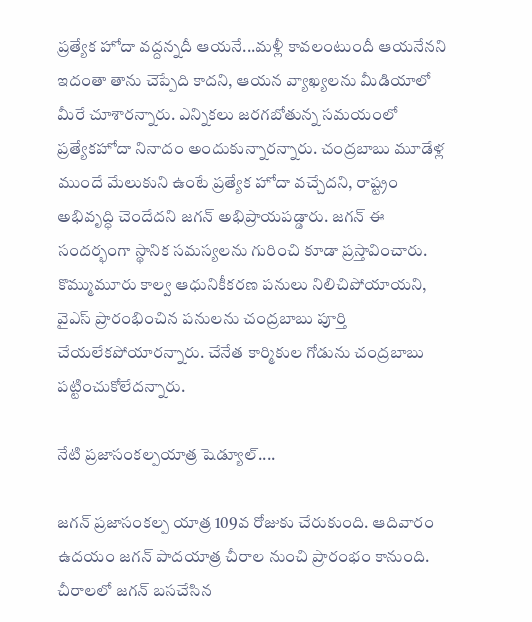ప్రత్యేక హోదా వద్దన్నదీ ఆయనే...మళ్లీ కావలంటుందీ ఆయనేనని ఇదంతా తాను చెప్పేది కాదని, ఆయన వ్యాఖ్యలను మీడియాలో మీరే చూశారన్నారు. ఎన్నికలు జరగబోతున్న సమయంలో ప్రత్యేకహోదా నినాదం అందుకున్నారన్నారు. చంద్రబాబు మూడేళ్ల ముందే మేలుకుని ఉంటే ప్రత్యేక హోదా వచ్చేదని, రాష్ట్రం అభివృద్ధి చెందేదని జగన్ అభిప్రాయపడ్డారు. జగన్ ఈ సందర్భంగా స్థానిక సమస్యలను గురించి కూడా ప్రస్తావించారు. కొమ్ముమూరు కాల్వ ఆధునికీకరణ పనులు నిలిచిపోయాయని, వైఎస్ ప్రారంభించిన పనులను చంద్రబాబు పూర్తి చేయలేకపోయారన్నారు. చేనేత కార్మికుల గోడును చంద్రబాబు పట్టించుకోలేదన్నారు.

నేటి ప్రజాసంకల్పయాత్ర షెడ్యూల్....

జగన్ ప్రజాసంకల్ప యాత్ర 109వ రోజుకు చేరుకుంది. ఆదివారం ఉదయం జగన్ పాదయాత్ర చీరాల నుంచి ప్రారంభం కానుంది. చీరాలలో జగన్ బసచేసిన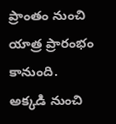ప్రాంతం నుంచి యాత్ర ప్రారంభం కానుంది. అక్కడి నుంచి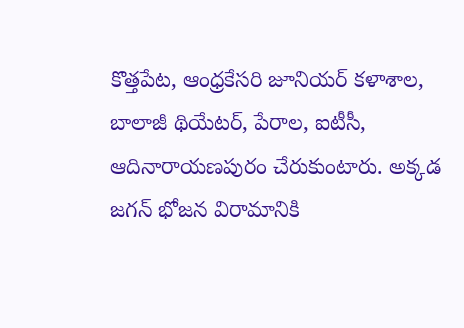కొత్తపేట, ఆంధ్రకేసరి జూనియర్ కళాశాల, బాలాజీ థియేటర్, పేరాల, ఐటీసీ, ఆదినారాయణపురం చేరుకుంటారు. అక్కడ జగన్ భోజన విరామానికి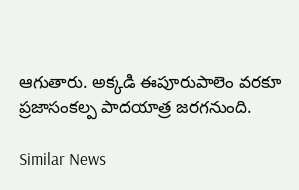ఆగుతారు. అక్కడి ఈపూరుపాలెం వరకూ ప్రజాసంకల్ప పాదయాత్ర జరగనుంది.

Similar News